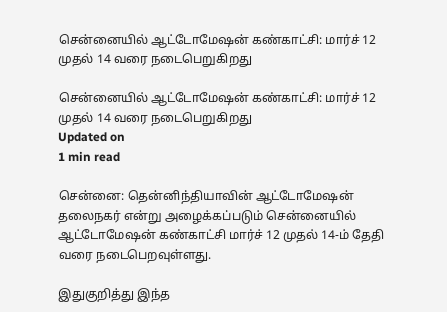சென்னையில் ஆட்டோமேஷன் கண்காட்சி: மார்ச் 12 முதல் 14 வரை நடைபெறுகிறது

சென்னையில் ஆட்டோமேஷன் கண்காட்சி: மார்ச் 12 முதல் 14 வரை நடைபெறுகிறது
Updated on
1 min read

சென்னை: தென்னிந்தியாவின் ஆட்டோமேஷன் தலைநகர் என்று அழைக்கப்படும் சென்னையில் ஆட்டோமேஷன் கண்காட்சி மார்ச் 12 முதல் 14-ம் தேதி வரை நடைபெறவுள்ளது.

இதுகுறித்து இந்த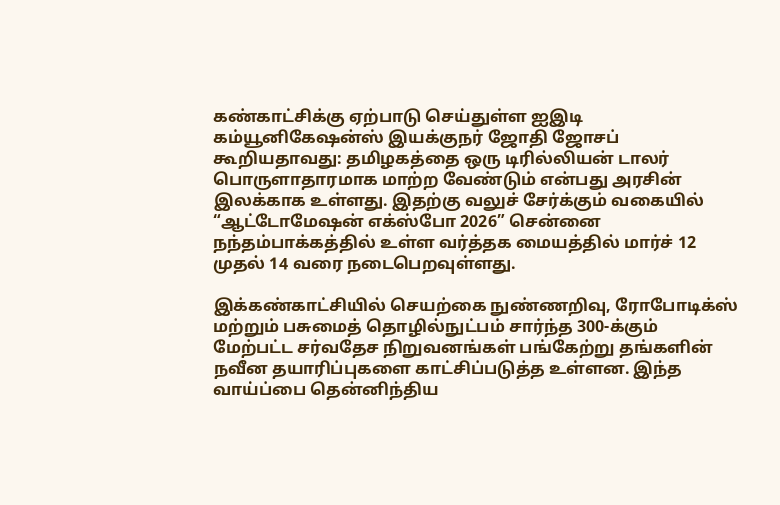கண்காட்சிக்கு ஏற்பாடு செய்துள்ள ஐஇடி கம்யூனிகேஷன்ஸ் இயக்குநர் ஜோதி ஜோசப் கூறியதாவது: தமிழகத்தை ஒரு டிரில்லியன் டாலர் பொருளாதாரமாக மாற்ற வேண்டும் என்பது அரசின் இலக்காக உள்ளது. இதற்கு வலுச் சேர்க்கும் வகையில் “ஆட்டோமேஷன் எக்ஸ்போ 2026” சென்னை நந்தம்பாக்கத்தில் உள்ள வர்த்தக மையத்தில் மார்ச் 12 முதல் 14 வரை நடைபெறவுள்ளது.

இக்கண்காட்சியில் செயற்கை நுண்ணறிவு, ரோபோடிக்ஸ் மற்றும் பசுமைத் தொழில்நுட்பம் சார்ந்த 300-க்கும் மேற்பட்ட சர்வதேச நிறுவனங்கள் பங்கேற்று தங்களின் நவீன தயாரிப்புகளை காட்சிப்படுத்த உள்ளன. இந்த வாய்ப்பை தென்னிந்திய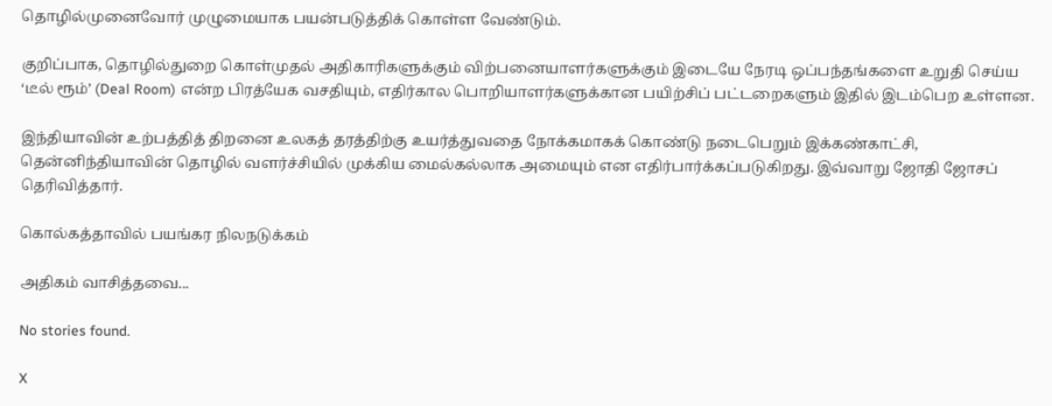தொழில்முனைவோர் முழுமையாக பயன்படுத்திக் கொள்ள வேண்டும்.

குறிப்பாக, தொழில்துறை கொள்முதல் அதிகாரிகளுக்கும் விற்பனையாளர்களுக்கும் இடையே நேரடி ஒப்பந்தங்களை உறுதி செய்ய ‘டீல் ரூம்’ (Deal Room) என்ற பிரத்யேக வசதியும், எதிர்கால பொறியாளர்களுக்கான பயிற்சிப் பட்டறைகளும் இதில் இடம்பெற உள்ளன.

இந்தியாவின் உற்பத்தித் திறனை உலகத் தரத்திற்கு உயர்த்துவதை நோக்கமாகக் கொண்டு நடைபெறும் இக்கண்காட்சி, தென்னிந்தியாவின் தொழில் வளர்ச்சியில் முக்கிய மைல்கல்லாக அமையும் என எதிர்பார்க்கப்படுகிறது. இவ்வாறு ஜோதி ஜோசப் தெரிவித்தார்.

கொல்கத்தாவில் பயங்கர நிலநடுக்கம்

அதிகம் வாசித்தவை...

No stories found.

X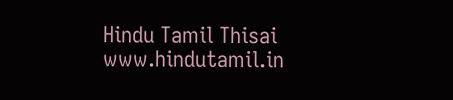Hindu Tamil Thisai
www.hindutamil.in